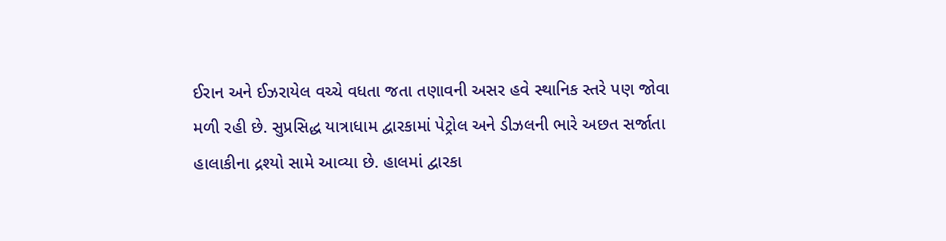ઈરાન અને ઈઝરાયેલ વચ્ચે વધતા જતા તણાવની અસર હવે સ્થાનિક સ્તરે પણ જોવા મળી રહી છે. સુપ્રસિદ્ધ યાત્રાધામ દ્વારકામાં પેટ્રોલ અને ડીઝલની ભારે અછત સર્જાતા હાલાકીના દ્રશ્યો સામે આવ્યા છે. હાલમાં દ્વારકા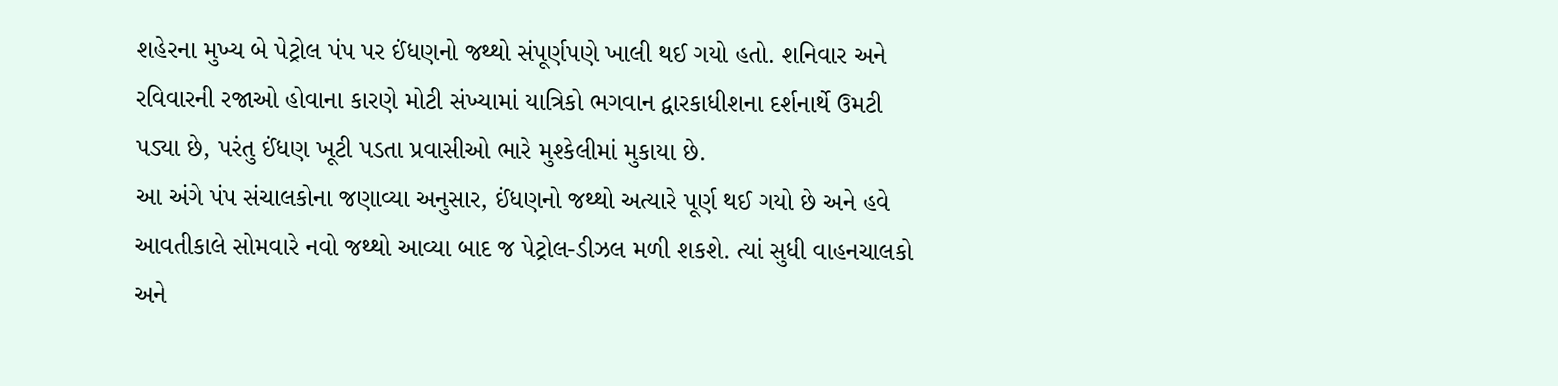શહેરના મુખ્ય બે પેટ્રોલ પંપ પર ઈંધણનો જથ્થો સંપૂર્ણપણે ખાલી થઈ ગયો હતો. શનિવાર અને રવિવારની રજાઓ હોવાના કારણે મોટી સંખ્યામાં યાત્રિકો ભગવાન દ્વારકાધીશના દર્શનાર્થે ઉમટી પડ્યા છે, પરંતુ ઈંધણ ખૂટી પડતા પ્રવાસીઓ ભારે મુશ્કેલીમાં મુકાયા છે.
આ અંગે પંપ સંચાલકોના જણાવ્યા અનુસાર, ઈંધણનો જથ્થો અત્યારે પૂર્ણ થઈ ગયો છે અને હવે આવતીકાલે સોમવારે નવો જથ્થો આવ્યા બાદ જ પેટ્રોલ-ડીઝલ મળી શકશે. ત્યાં સુધી વાહનચાલકો અને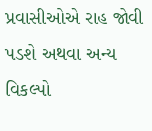પ્રવાસીઓએ રાહ જોવી પડશે અથવા અન્ય વિકલ્પો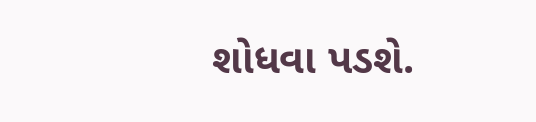શોધવા પડશે.